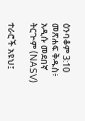ዕንባቆም 3:10 መጽሐፍ ቅዱስ፥ አዲሱ መደበኛ ትርጒም (NASV)

ተራሮች አዩህ፤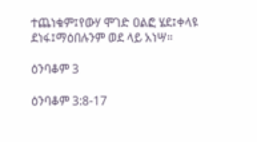ተጨነቁም፤የውሃ ሞገድ ዐልፎ ሄደ፤ቀላዩ ደነፋ፤ማዕበሉንም ወደ ላይ አነሣ።

ዕንባቆም 3

ዕንባቆም 3:8-17